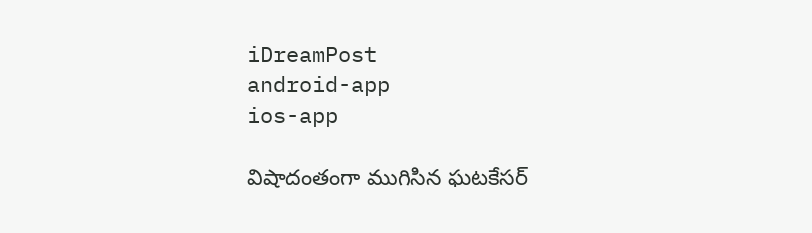iDreamPost
android-app
ios-app

విషాదంతంగా ముగిసిన ఘటకేసర్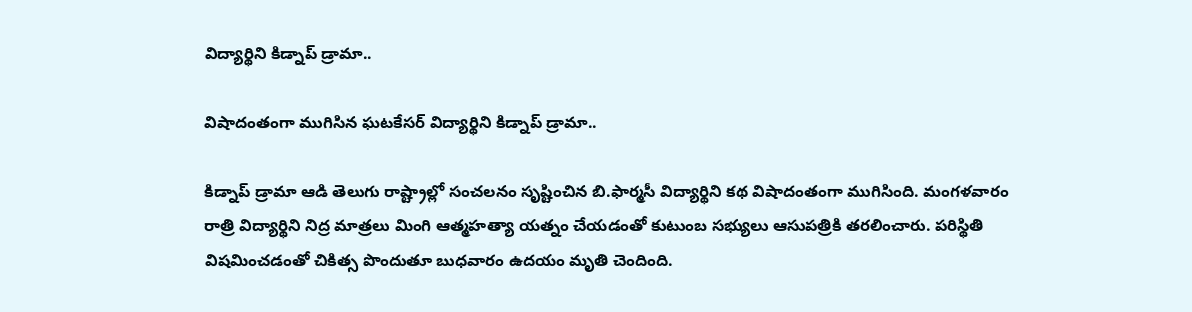విద్యార్థిని కిడ్నాప్ డ్రామా..

విషాదంతంగా ముగిసిన ఘటకేసర్ విద్యార్థిని కిడ్నాప్ డ్రామా..

కిడ్నాప్ డ్రామా ఆడి తెలుగు రాష్ట్రాల్లో సంచలనం సృష్టించిన బి.ఫార్మసీ విద్యార్థిని కథ విషాదంతంగా ముగిసింది. మంగళవారం రాత్రి విద్యార్థిని నిద్ర మాత్రలు మింగి ఆత్మహత్యా యత్నం చేయడంతో కుటుంబ సభ్యులు ఆసుపత్రికి తరలించారు. పరిస్థితి విషమించడంతో చికిత్స పొందుతూ బుధవారం ఉదయం మృతి చెందింది.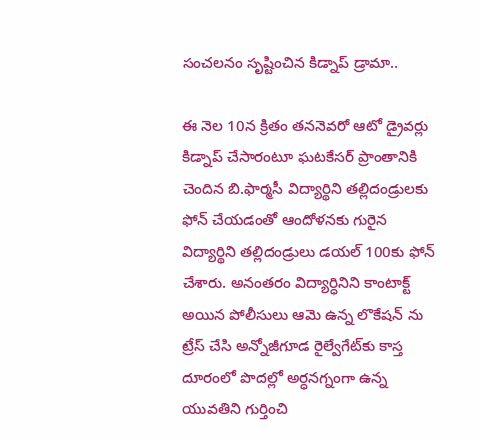సంచలనం సృష్టించిన కిడ్నాప్ డ్రామా..

ఈ నెల 10న క్రితం తననెవరో ఆటో డ్రైవర్లు కిడ్నాప్ చేసారంటూ ఘటకేసర్ ప్రాంతానికి చెందిన బి.ఫార్మసీ విద్యార్థిని తల్లిదండ్రులకు ఫోన్ చేయడంతో ఆందోళనకు గురైన విద్యార్థిని తల్లిదండ్రులు డయల్‌ 100కు ఫోన్‌ చేశారు. అనంతరం విద్యార్ధినిని కాంటాక్ట్ అయిన పోలీసులు ఆమె ఉన్న లొకేషన్ ను ట్రేస్ చేసి అన్నోజీగూడ రైల్వేగేట్‌కు కాస్త దూరంలో పొదల్లో అర్ధనగ్నంగా ఉన్న యువతిని గుర్తించి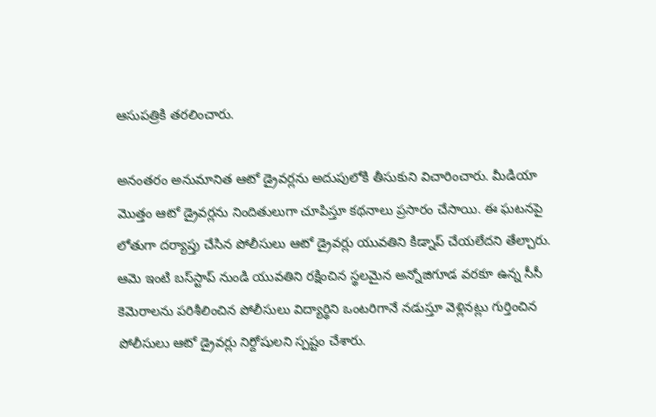ఆసుపత్రికి తరలించారు.

అనంతరం అనుమానిత ఆటో డ్రైవర్లను అదుపులోకి తీసుకుని విచారించారు. మీడియా మొత్తం ఆటో డ్రైవర్లను నిందితులుగా చూపిస్తూ కథనాలు ప్రసారం చేసాయి. ఈ ఘటనపై లోతుగా దర్యాప్తు చేసిన పోలీసులు ఆటో డ్రైవర్లు యువతిని కిడ్నాప్ చేయలేదని తేల్చారు. ఆమె ఇంటి బస్‌స్టాప్‌ నుండి యువతిని రక్షించిన స్థలమైన అన్నోజిగూడ వరకూ ఉన్న సీసీ కెమెరాలను పరిశీలించిన పోలీసులు విద్యార్థిని ఒంటరిగానే నడుస్తూ వెళ్లినట్లు గుర్తించిన పోలీసులు ఆటో డ్రైవర్లు నిర్దోషులని స్పష్టం చేశారు.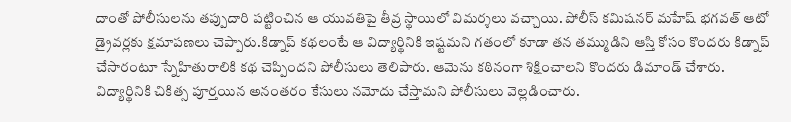దాంతో పోలీసులను తప్పుదారి పట్టించిన ఆ యువతిపై తీవ్ర స్థాయిలో విమర్శలు వచ్చాయి. పోలీస్ కమిషనర్ మహేష్‌ భగవత్‌ ఆటో డ్రైవర్లకు క్షమాపణలు చెప్పారు.కిడ్నాప్ కథలంటే ఆ విద్యార్థినికి ఇష్టమని గతంలో కూడా తన తమ్ముడిని ఆస్తి కోసం కొందరు కిడ్నాప్ చేసారంటూ స్నేహితురాలికి కథ చెప్పిందని పోలీసులు తెలిపారు. ఆమెను కఠినంగా శిక్షించాలని కొందరు డిమాండ్ చేశారు. విద్యార్థినికి చికిత్స పూర్తయిన అనంతరం కేసులు నమోదు చేస్తామని పోలీసులు వెల్లడించారు.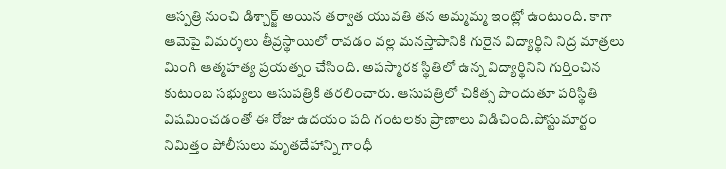ఆస్పత్రి నుంచి డిశ్చార్జ్‌ అయిన తర్వాత యువతి తన అమ్మమ్మ ఇంట్లో ఉంటుంది. కాగా ఆమెపై విమర్శలు తీవ్రస్థాయిలో రావడం వల్ల మనస్తాపానికి గురైన విద్యార్థిని నిద్ర మాత్రలు మింగి ఆత్మహత్య ప్రయత్నం చేసింది. అపస్మారక స్థితిలో ఉన్న విద్యార్థినిని గుర్తించిన కుటుంబ సభ్యులు ఆసుపత్రికి తరలించారు. ఆసుపత్రిలో చికిత్స పొందుతూ పరిస్థితి విషమించడంతో ఈ రోజు ఉదయం పది గంటలకు ప్రాణాలు విడిచింది.పోస్టుమార్టం నిమిత్తం పోలీసులు మృతదేహాన్ని గాంధీ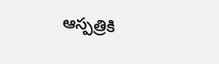ఆస్పత్రికి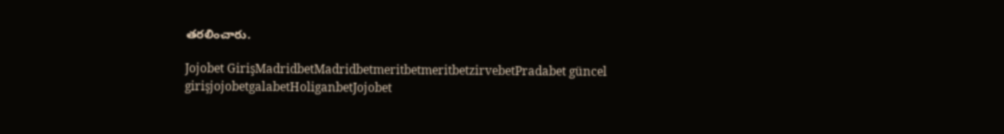తరలించారు.

Jojobet GirişMadridbetMadridbetmeritbetmeritbetzirvebetPradabet güncel girişjojobetgalabetHoliganbetJojobet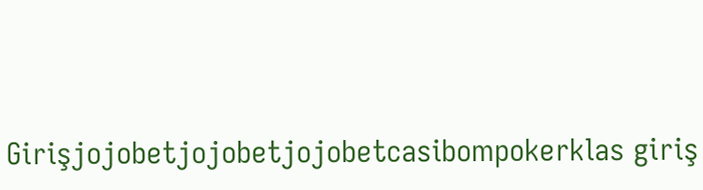Girişjojobetjojobetjojobetcasibompokerklas giriş